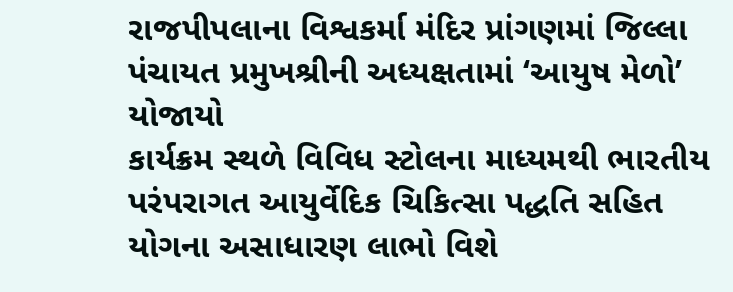રાજપીપલાના વિશ્વકર્મા મંદિર પ્રાંગણમાં જિલ્લા પંચાયત પ્રમુખશ્રીની અધ્યક્ષતામાં ‘આયુષ મેળો’ યોજાયો
કાર્યક્રમ સ્થળે વિવિધ સ્ટોલના માધ્યમથી ભારતીય પરંપરાગત આયુર્વેદિક ચિકિત્સા પદ્ધતિ સહિત યોગના અસાધારણ લાભો વિશે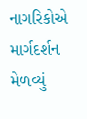નાગરિકોએ માર્ગદર્શન મેળવ્યું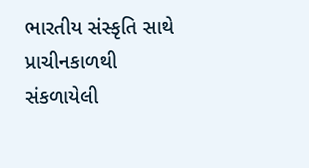ભારતીય સંસ્કૃતિ સાથે પ્રાચીનકાળથી સંકળાયેલી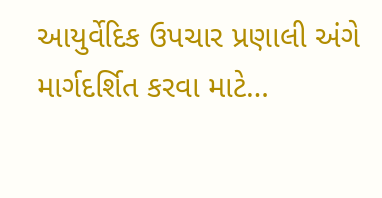આયુર્વેદિક ઉપચાર પ્રણાલી અંગે માર્ગદર્શિત કરવા માટે…